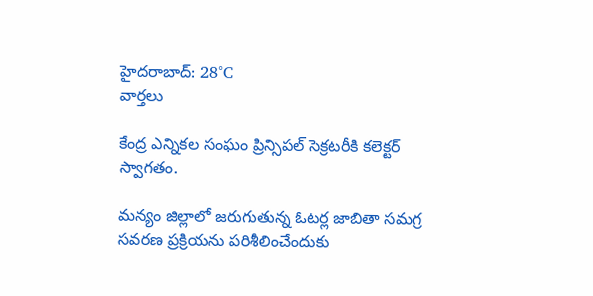హైదరాబాద్: 28°C
వార్తలు

కేంద్ర ఎన్నికల సంఘం ప్రిన్సిపల్ సెక్రటరీకి కలెక్టర్ స్వాగతం.

మన్యం జిల్లాలో జరుగుతున్న ఓటర్ల జాబితా సమగ్ర సవరణ ప్రక్రియను పరిశీలించేందుకు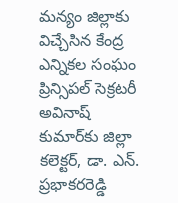మన్యం జిల్లాకు విచ్చేసిన కేంద్ర ఎన్నికల సంఘం ప్రిన్సిపల్ సెక్రటరీ అవినాష్ కుమార్‌కు జిల్లా కలెక్టర్, డా. ఎన్. ప్రభాకరరెడ్డి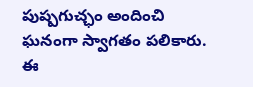పుష్పగుచ్ఛం అందించి ఘనంగా స్వాగతం పలికారు. ఈ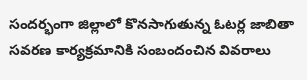సందర్భంగా జిల్లాలో కొనసాగుతున్న ఓటర్ల జాబితా సవరణ కార్యక్రమానికి సంబందంచిన వివరాలు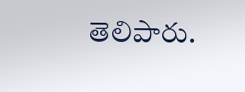తెలిపారు.